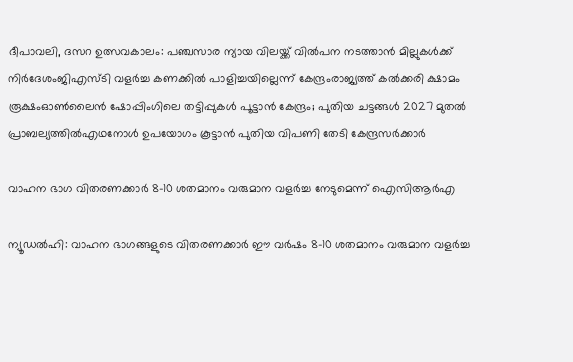ദീപാവലി, ദസറ ഉത്സവകാലം: പഞ്ചസാര ന്യായ വിലയ്ക്ക് വിൽപന നടത്താൻ മില്ലുകൾക്ക് നിർദേശംജിഎസ്ടി വളര്‍ച്ച കണക്കില്‍ പാളിച്ചയില്ലെന്ന് കേന്ദ്രംരാജ്യത്ത് കൽക്കരി ക്ഷാമം രൂക്ഷംഓൺലൈൻ ഷോപ്പിംഗിലെ തട്ടിപ്പുകൾ പൂട്ടാൻ കേന്ദ്രം; പുതിയ ചട്ടങ്ങൾ 2027 മുതൽ പ്രാബല്യത്തിൽഎഥനോള്‍ ഉപയോഗം കൂട്ടാൻ പുതിയ വിപണി തേടി കേന്ദ്രസർക്കാർ

വാഹന ഭാഗ വിതരണക്കാര്‍ 8-10 ശതമാനം വരുമാന വളര്‍ച്ച നേടുമെന്ന് ഐസിആര്‍എ

ന്യൂഡല്‍ഹി: വാഹന ഭാഗങ്ങളുടെ വിതരണക്കാര്‍ ഈ വര്‍ഷം 8-10 ശതമാനം വരുമാന വളര്‍ച്ച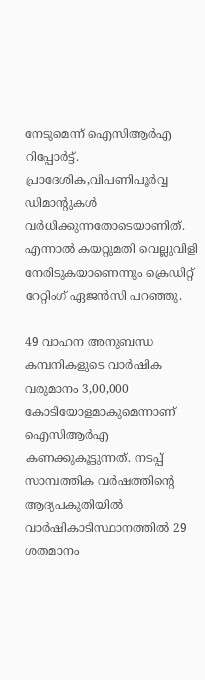നേടുമെന്ന് ഐസിആര്‍എ റിപ്പോര്‍ട്ട്. പ്രാദേശിക,വിപണിപൂര്‍വ്വ ഡിമാന്റുകള്‍ വര്‍ധിക്കുന്നതോടെയാണിത്. എന്നാല്‍ കയറ്റുമതി വെല്ലുവിളി നേരിടുകയാണെന്നും ക്രെഡിറ്റ് റേറ്റിംഗ് ഏജന്‍സി പറഞ്ഞു.

49 വാഹന അനുബന്ധ കമ്പനികളുടെ വാര്‍ഷിക വരുമാനം 3,00,000 കോടിയോളമാകുമെന്നാണ് ഐസിആര്‍എ കണക്കുകൂട്ടുന്നത്. നടപ്പ് സാമ്പത്തിക വര്‍ഷത്തിന്റെ ആദ്യപകുതിയില്‍ വാര്‍ഷികാടിസ്ഥാനത്തില്‍ 29 ശതമാനം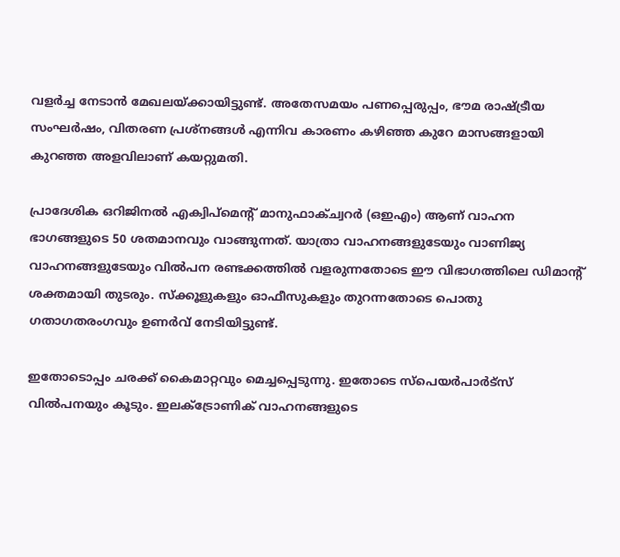വളര്‍ച്ച നേടാന്‍ മേഖലയ്ക്കായിട്ടുണ്ട്. അതേസമയം പണപ്പെരുപ്പം, ഭൗമ രാഷ്ട്രീയ സംഘര്‍ഷം, വിതരണ പ്രശ്‌നങ്ങള്‍ എന്നിവ കാരണം കഴിഞ്ഞ കുറേ മാസങ്ങളായി കുറഞ്ഞ അളവിലാണ് കയറ്റുമതി.

പ്രാദേശിക ഒറിജിനല്‍ എക്വിപ്‌മെന്റ് മാനുഫാക്ച്വറര്‍ (ഒഇഎം) ആണ് വാഹന ഭാഗങ്ങളുടെ 50 ശതമാനവും വാങ്ങുന്നത്. യാത്രാ വാഹനങ്ങളുടേയും വാണിജ്യ വാഹനങ്ങളുടേയും വില്‍പന രണ്ടക്കത്തില്‍ വളരുന്നതോടെ ഈ വിഭാഗത്തിലെ ഡിമാന്റ് ശക്തമായി തുടരും. സ്‌ക്കൂളുകളും ഓഫീസുകളും തുറന്നതോടെ പൊതു ഗതാഗതരംഗവും ഉണര്‍വ് നേടിയിട്ടുണ്ട്.

ഇതോടൊപ്പം ചരക്ക് കൈമാറ്റവും മെച്ചപ്പെടുന്നു. ഇതോടെ സ്‌പെയര്‍പാര്‍ട്‌സ് വില്‍പനയും കൂടും. ഇലക്ട്രോണിക് വാഹനങ്ങളുടെ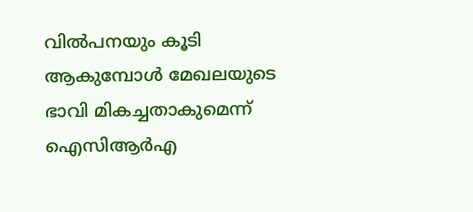വില്‍പനയും കൂടി ആകുമ്പോള്‍ മേഖലയുടെ ഭാവി മികച്ചതാകുമെന്ന് ഐസിആര്‍എ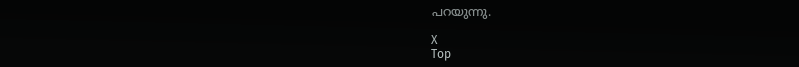പറയുന്നു.

X
Top